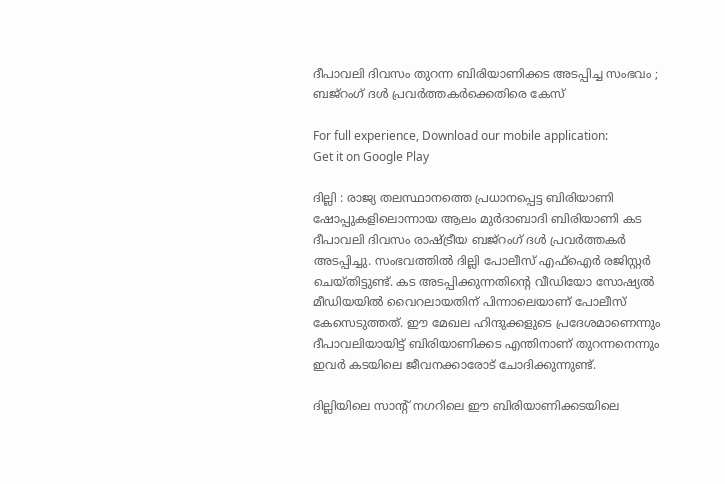ദീപാവലി ദിവസം തുറന്ന ബിരിയാണിക്കട അടപ്പിച്ച സംഭവം ; ബജ്‌റംഗ് ദള്‍ പ്രവര്‍ത്തകര്‍ക്കെതിരെ കേസ്

For full experience, Download our mobile application:
Get it on Google Play

ദില്ലി : രാജ്യ തലസ്ഥാനത്തെ പ്രധാനപ്പെട്ട ബിരിയാണി ഷോപ്പുകളിലൊന്നായ ആലം മുര്‍ദാബാദി ബിരിയാണി കട ദീപാവലി ദിവസം രാഷ്ട്രീയ ബജ്‌റംഗ് ദള്‍ പ്രവര്‍ത്തകര്‍ അടപ്പിച്ചു. സംഭവത്തില്‍ ദില്ലി പോലീസ് എഫ്‌ഐര്‍ രജിസ്റ്റര്‍ ചെയ്തിട്ടുണ്ട്. കട അടപ്പിക്കുന്നതിന്റെ വീഡിയോ സോഷ്യല്‍ മീഡിയയില്‍ വൈറലായതിന് പിന്നാലെയാണ് പോലീസ് കേസെടുത്തത്. ഈ മേഖല ഹിന്ദുക്കളുടെ പ്രദേശമാണെന്നും ദീപാവലിയായിട്ട് ബിരിയാണിക്കട എന്തിനാണ് തുറന്നനെന്നും ഇവര്‍ കടയിലെ ജീവനക്കാരോട് ചോദിക്കുന്നുണ്ട്.

ദില്ലിയിലെ സാന്റ് നഗറിലെ ഈ ബിരിയാണിക്കടയിലെ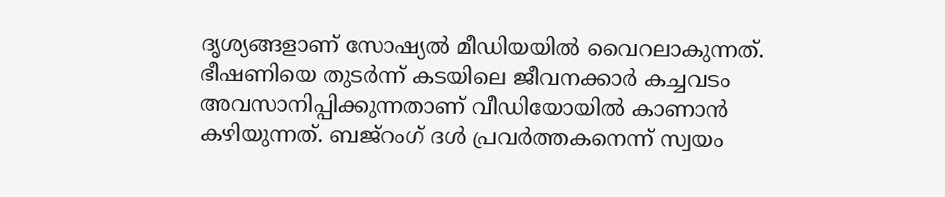ദൃശ്യങ്ങളാണ് സോഷ്യല്‍ മീഡിയയില്‍ വൈറലാകുന്നത്. ഭീഷണിയെ തുടര്‍ന്ന് കടയിലെ ജീവനക്കാര്‍ കച്ചവടം അവസാനിപ്പിക്കുന്നതാണ് വീഡിയോയില്‍ കാണാന്‍ കഴിയുന്നത്. ബജ്‌റംഗ് ദള്‍ പ്രവര്‍ത്തകനെന്ന് സ്വയം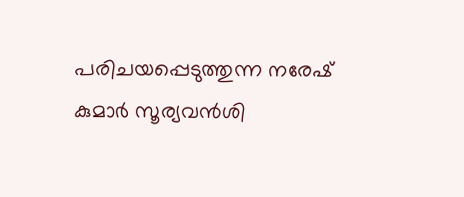പരിചയപ്പെടുത്തുന്ന നരേഷ് കുമാര്‍ സൂര്യവന്‍ശി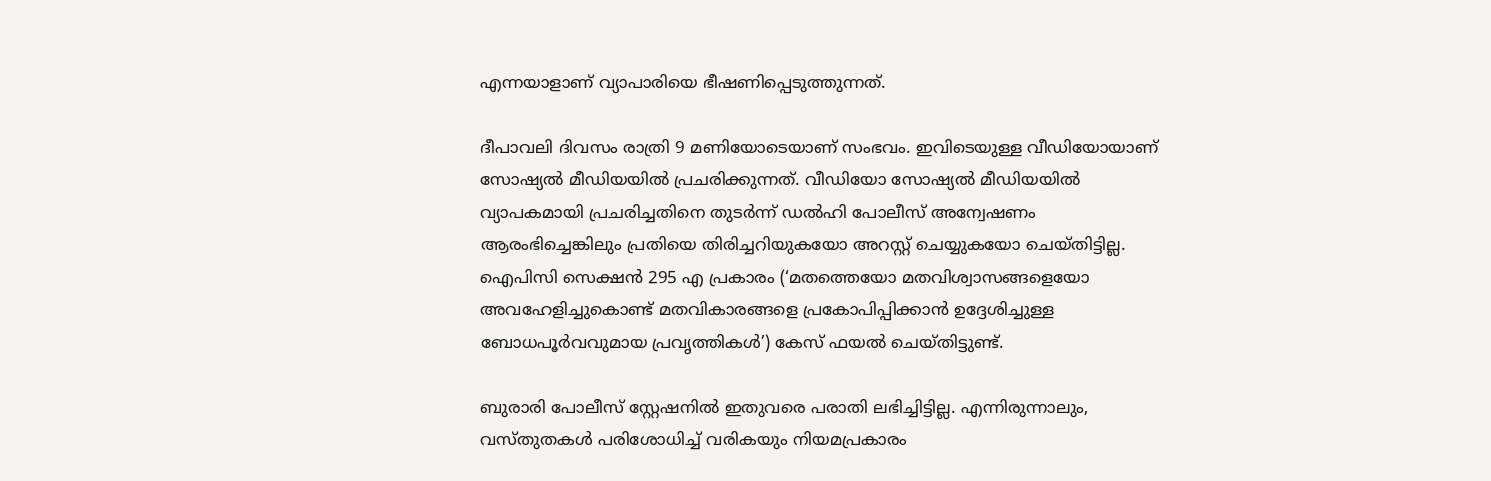എന്നയാളാണ് വ്യാപാരിയെ ഭീഷണിപ്പെടുത്തുന്നത്.

ദീപാവലി ദിവസം രാത്രി 9 മണിയോടെയാണ് സംഭവം. ഇവിടെയുള്ള വീഡിയോയാണ് സോഷ്യല്‍ മീഡിയയില്‍ പ്രചരിക്കുന്നത്. വീഡിയോ സോഷ്യല്‍ മീഡിയയില്‍ വ്യാപകമായി പ്രചരിച്ചതിനെ തുടര്‍ന്ന് ഡല്‍ഹി പോലീസ് അന്വേഷണം ആരംഭിച്ചെങ്കിലും പ്രതിയെ തിരിച്ചറിയുകയോ അറസ്റ്റ് ചെയ്യുകയോ ചെയ്തിട്ടില്ല. ഐപിസി സെക്ഷന്‍ 295 എ പ്രകാരം (‘മതത്തെയോ മതവിശ്വാസങ്ങളെയോ അവഹേളിച്ചുകൊണ്ട് മതവികാരങ്ങളെ പ്രകോപിപ്പിക്കാന്‍ ഉദ്ദേശിച്ചുള്ള ബോധപൂര്‍വവുമായ പ്രവൃത്തികള്‍’) കേസ് ഫയല്‍ ചെയ്തിട്ടുണ്ട്.

ബുരാരി പോലീസ് സ്റ്റേഷനില്‍ ഇതുവരെ പരാതി ലഭിച്ചിട്ടില്ല. എന്നിരുന്നാലും, വസ്തുതകള്‍ പരിശോധിച്ച്‌ വരികയും നിയമപ്രകാരം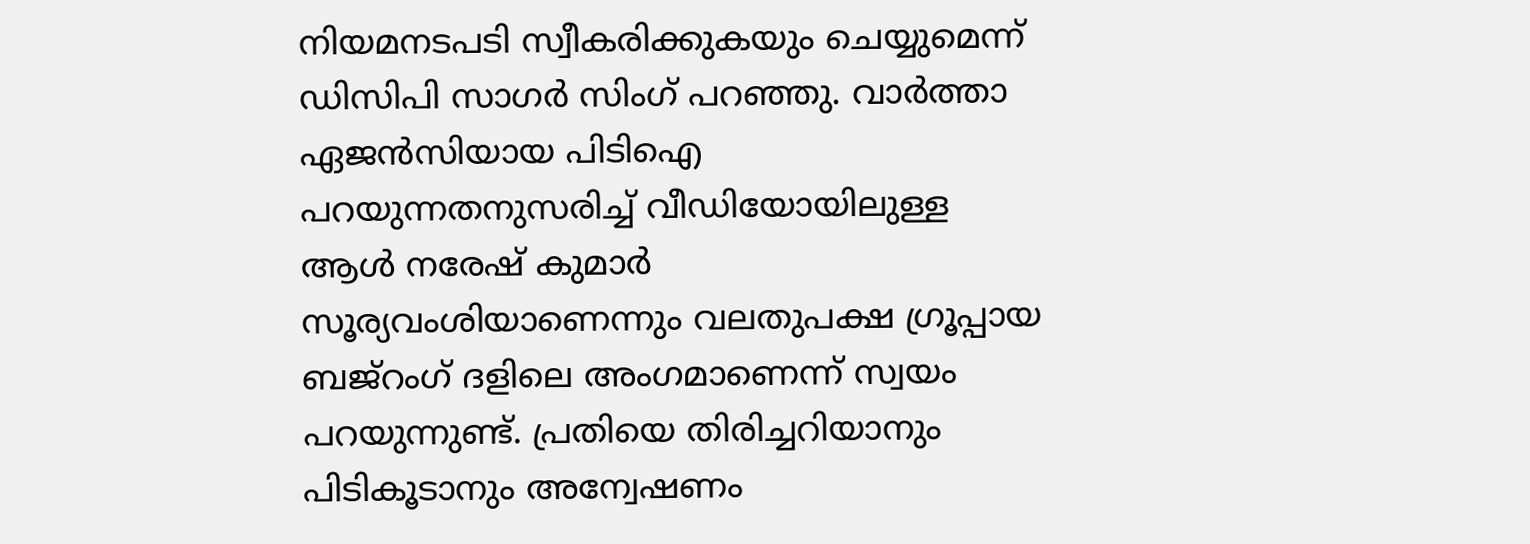നിയമനടപടി സ്വീകരിക്കുകയും ചെയ്യുമെന്ന് ഡിസിപി സാഗര്‍ സിംഗ് പറഞ്ഞു. വാര്‍ത്താ ഏജന്‍സിയായ പിടിഐ പറയുന്നതനുസരിച്ച്‌ വീഡിയോയിലുള്ള ആള്‍ നരേഷ് കുമാര്‍ സൂര്യവംശിയാണെന്നും വലതുപക്ഷ ഗ്രൂപ്പായ ബജ്‌റംഗ് ദളിലെ അംഗമാണെന്ന് സ്വയം പറയുന്നുണ്ട്. പ്രതിയെ തിരിച്ചറിയാനും പിടികൂടാനും അന്വേഷണം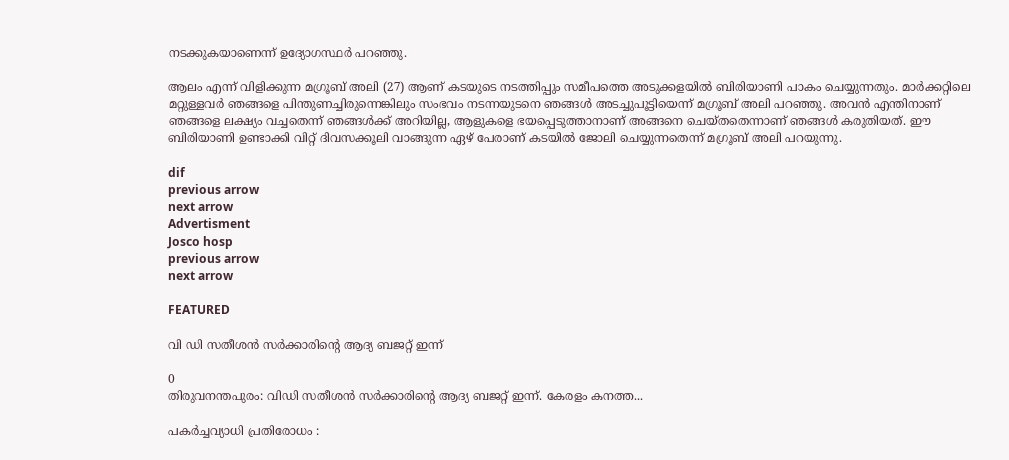നടക്കുകയാണെന്ന് ഉദ്യോഗസ്ഥര്‍ പറഞ്ഞു.

ആലം എന്ന് വിളിക്കുന്ന മഗ്രൂബ് അലി (27) ആണ് കടയുടെ നടത്തിപ്പും സമീപത്തെ അടുക്കളയില്‍ ബിരിയാണി പാകം ചെയ്യുന്നതും. മാര്‍ക്കറ്റിലെ മറ്റുള്ളവര്‍ ഞങ്ങളെ പിന്തുണച്ചിരുന്നെങ്കിലും സംഭവം നടന്നയുടനെ ഞങ്ങള്‍ അടച്ചുപൂട്ടിയെന്ന് മഗ്രൂബ് അലി പറഞ്ഞു. അവന്‍ എന്തിനാണ് ഞങ്ങളെ ലക്ഷ്യം വച്ചതെന്ന് ഞങ്ങള്‍ക്ക് അറിയില്ല, ആളുകളെ ഭയപ്പെടുത്താനാണ് അങ്ങനെ ചെയ്തതെന്നാണ് ഞങ്ങള്‍ കരുതിയത്. ഈ ബിരിയാണി ഉണ്ടാക്കി വിറ്റ് ദിവസക്കൂലി വാങ്ങുന്ന ഏഴ് പേരാണ് കടയില്‍ ജോലി ചെയ്യുന്നതെന്ന് മഗ്രൂബ് അലി പറയുന്നു.

dif
previous arrow
next arrow
Advertisment
Josco hosp
previous arrow
next arrow

FEATURED

വി ഡി സതീശൻ സർക്കാരിന്റെ ആദ്യ ബജറ്റ് ഇന്ന്

0
തിരുവനന്തപുരം: വിഡി സതീശൻ സർക്കാരിന്‍റെ ആദ്യ ബജറ്റ് ഇന്ന്. കേരളം കനത്ത...

പകർച്ചവ്യാധി പ്രതിരോധം :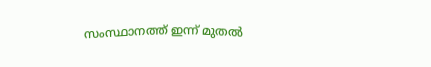സംസ്ഥാനത്ത് ഇന്ന് മുതൽ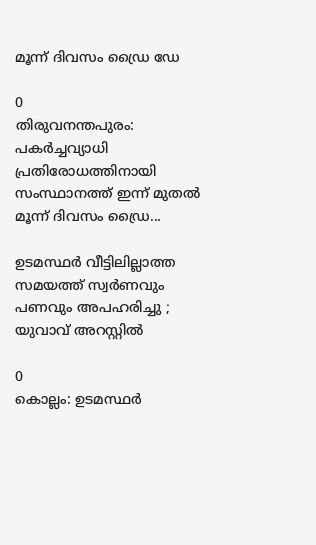മൂന്ന് ദിവസം ഡ്രൈ ഡേ

0
തിരുവനന്തപുരം: പകർച്ചവ്യാധി പ്രതിരോധത്തിനായി സംസ്ഥാനത്ത് ഇന്ന് മുതൽ മൂന്ന് ദിവസം ഡ്രൈ...

ഉടമസ്ഥർ വീട്ടിലില്ലാത്ത സമയത്ത് സ്വർണവും പണവും അപഹരിച്ചു ; യുവാവ് അറസ്റ്റിൽ

0
കൊല്ലം: ഉടമസ്ഥർ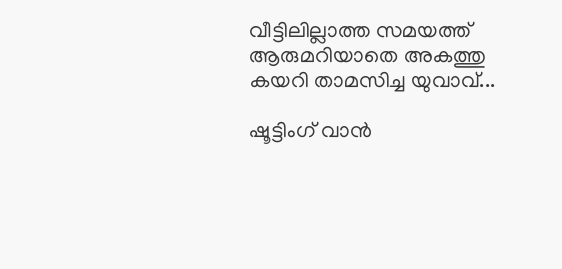വീട്ടിലില്ലാത്ത സമയത്ത് ആരുമറിയാതെ അകത്തു കയറി താമസിച്ച യുവാവ്...

ഷൂട്ടിംഗ് വാന്‍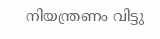നിയന്ത്രണം വിട്ടു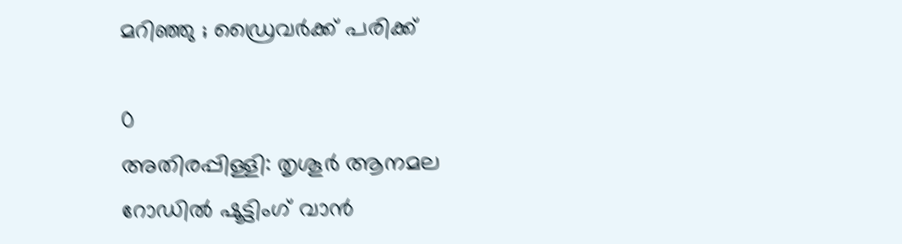മറിഞ്ഞു ; ഡ്രൈവര്‍ക്ക് പരിക്ക്

0
അതിരപ്പിള്ളി: തൃശൂര്‍ ആനമല റോഡില്‍ ഷൂട്ടിംഗ് വാന്‍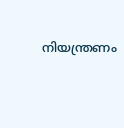നിയന്ത്രണം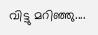വിട്ടു മറിഞ്ഞു....